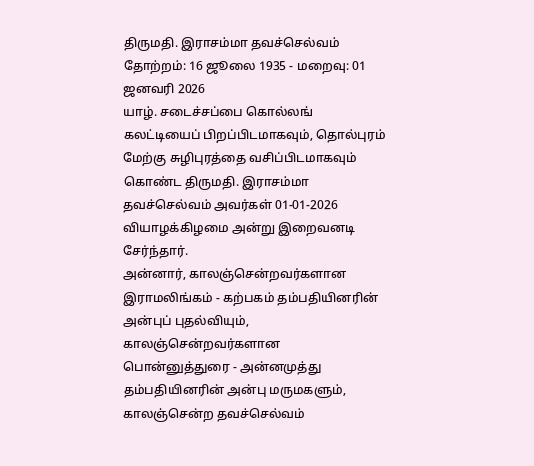திருமதி. இராசம்மா தவச்செல்வம்
தோற்றம்: 16 ஜூலை 1935 - மறைவு: 01 ஜனவரி 2026
யாழ். சடைச்சப்பை கொல்லங் கலட்டியைப் பிறப்பிடமாகவும், தொல்புரம் மேற்கு சுழிபுரத்தை வசிப்பிடமாகவும் கொண்ட திருமதி. இராசம்மா தவச்செல்வம் அவர்கள் 01-01-2026 வியாழக்கிழமை அன்று இறைவனடி சேர்ந்தார்.
அன்னார், காலஞ்சென்றவர்களான இராமலிங்கம் - கற்பகம் தம்பதியினரின் அன்புப் புதல்வியும், காலஞ்சென்றவர்களான பொன்னுத்துரை - அன்னமுத்து தம்பதியினரின் அன்பு மருமகளும்,
காலஞ்சென்ற தவச்செல்வம்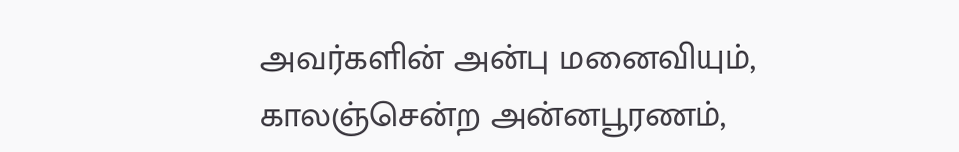அவர்களின் அன்பு மனைவியும்,
காலஞ்சென்ற அன்னபூரணம்,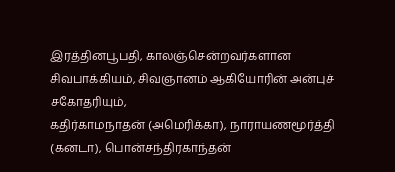இரத்தினபூபதி, காலஞ்சென்றவர்களான சிவபாக்கியம், சிவஞானம் ஆகியோரின் அன்புச் சகோதரியும்,
கதிர்காமநாதன் (அமெரிக்கா), நாராயணமூர்த்தி (கனடா), பொன்சந்திரகாந்தன்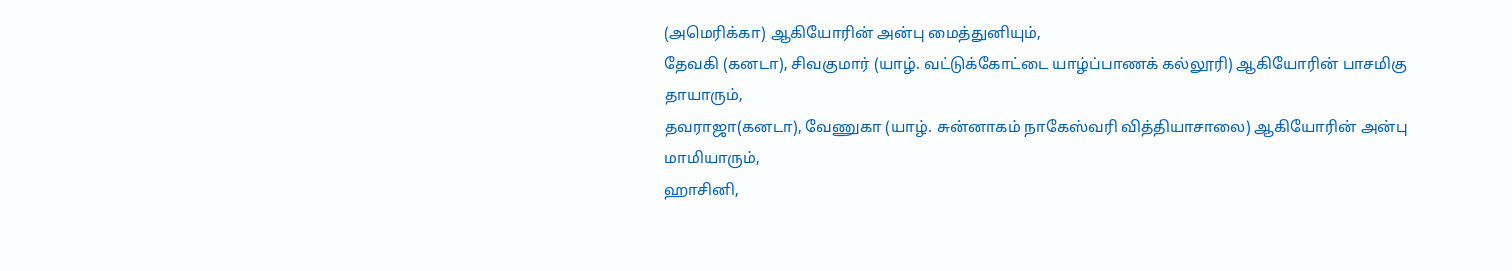(அமெரிக்கா) ஆகியோரின் அன்பு மைத்துனியும்,
தேவகி (கனடா), சிவகுமார் (யாழ். வட்டுக்கோட்டை யாழ்ப்பாணக் கல்லூரி) ஆகியோரின் பாசமிகு தாயாரும்,
தவராஜா(கனடா), வேணுகா (யாழ். சுன்னாகம் நாகேஸ்வரி வித்தியாசாலை) ஆகியோரின் அன்பு மாமியாரும்,
ஹாசினி,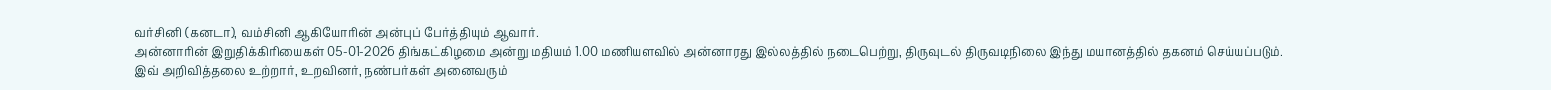வர்சினி (கனடா), வம்சினி ஆகியோரின் அன்புப் பேர்த்தியும் ஆவார்.
அன்னாரின் இறுதிக்கிரியைகள் 05-01-2026 திங்கட்கிழமை அன்று மதியம் 1.00 மணியளவில் அன்னாரது இல்லத்தில் நடைபெற்று, திருவுடல் திருவடிநிலை இந்து மயானத்தில் தகனம் செய்யப்படும்.
இவ் அறிவித்தலை உற்றார், உறவினர், நண்பர்கள் அனைவரும்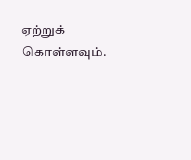ஏற்றுக் கொள்ளவும்.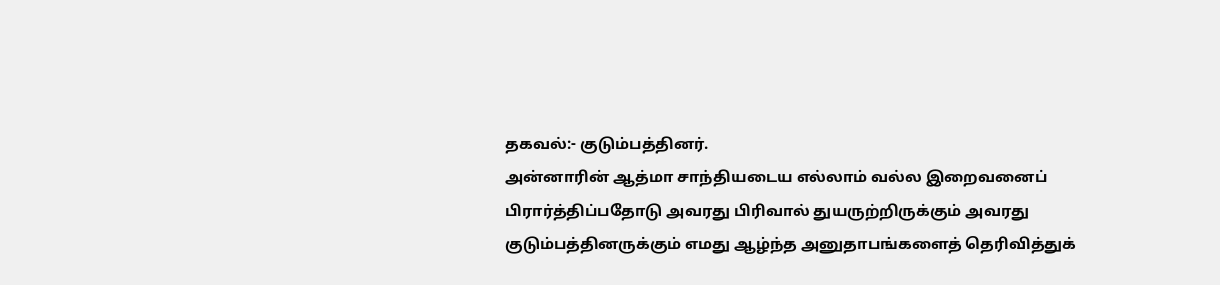தகவல்:- குடும்பத்தினர்.
அன்னாரின் ஆத்மா சாந்தியடைய எல்லாம் வல்ல இறைவனைப் பிரார்த்திப்பதோடு அவரது பிரிவால் துயருற்றிருக்கும் அவரது குடும்பத்தினருக்கும் எமது ஆழ்ந்த அனுதாபங்களைத் தெரிவித்துக்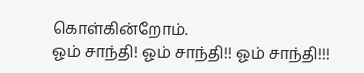கொள்கின்றோம்.
ஓம் சாந்தி! ஓம் சாந்தி!! ஓம் சாந்தி!!!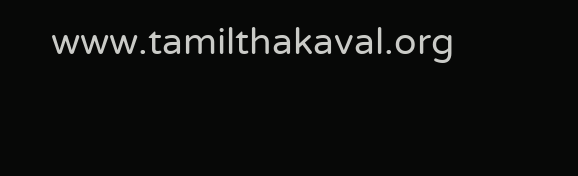www.tamilthakaval.org